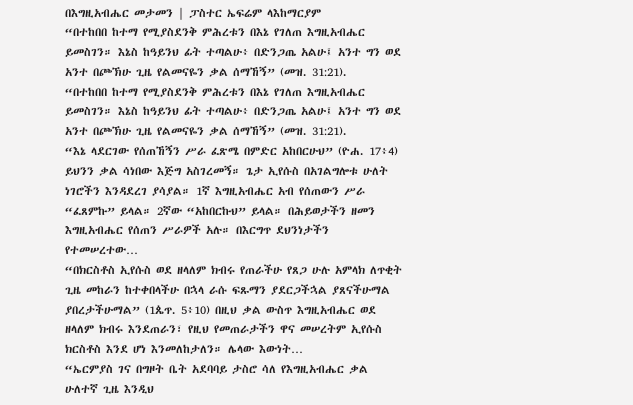በእግዚአብሔር መታመን | ፓስተር ኤፍሬም ላእከማርያም
“በተከበበ ከተማ የሚያስደንቅ ምሕረቱን በእኔ የገለጠ እግዚአብሔር ይመስገን። እኔስ ከዓይንህ ፊት ተጣልሁ፥ በድንጋጤ አልሁ፤ አንተ ግን ወደ አንተ በጮኽሁ ጊዜ የልመናዬን ቃል ሰማኸኝ” (መዝ. 31:21).
“በተከበበ ከተማ የሚያስደንቅ ምሕረቱን በእኔ የገለጠ እግዚአብሔር ይመስገን። እኔስ ከዓይንህ ፊት ተጣልሁ፥ በድንጋጤ አልሁ፤ አንተ ግን ወደ አንተ በጮኽሁ ጊዜ የልመናዬን ቃል ሰማኸኝ” (መዝ. 31:21).
“እኔ ላደርገው የሰጠኸኝን ሥራ ፈጽሜ በምድር አከበርሁህ” (ዮሐ. 17፥4) ይህንን ቃል ሳነበው እጅግ አስገረመኝ። ጌታ ኢየሱስ በአገልግሎቱ ሁለት ነገሮችን እንዳደረገ ያሳያል። 1ኛ እግዚአብሔር አብ የሰጠውን ሥራ “ፈጸምኩ” ይላል። 2ኛው “አከበርኩህ” ይላል። በሕይወታችን ዘመን እግዚአብሔር የሰጠን ሥራዎች አሉ። በእርግጥ ደህንነታችን የተመሠረተው…
“በክርስቶስ ኢየሱስ ወደ ዘላለም ክብሩ የጠራችሁ የጸጋ ሁሉ አምላክ ለጥቂት ጊዜ መከራን ከተቀበላችሁ በኋላ ራሱ ፍጹማን ያደርጋችኋል ያጸናችሁማል ያበረታችሁማል” (1ጴጥ. 5፥10) በዚህ ቃል ውስጥ እግዚአብሔር ወደ ዘላለም ክብሩ እንደጠራን፣ የዚህ የመጠራታችን ዋና መሠረትም ኢየሱስ ክርስቶስ እንደ ሆነ እንመለከታለን። ሌላው እውነት…
“ኤርምያስ ገና በግዞት ቤት አደባባይ ታስሮ ሳለ የእግዚአብሔር ቃል ሁለተኛ ጊዜ እንዲህ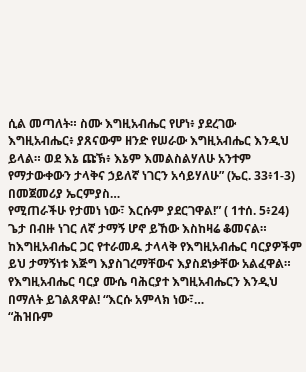ሲል መጣለት። ስሙ እግዚአብሔር የሆነ፥ ያደረገው እግዚአብሔር፥ ያጸናውም ዘንድ የሠራው እግዚአብሔር እንዲህ ይላል። ወደ እኔ ጩኽ፥ እኔም እመልስልሃለሁ አንተም የማታውቀውን ታላቅና ኃይለኛ ነገርን አሳይሃለሁ” (ኤር. 33፥1-3) በመጀመሪያ ኤርምያስ…
የሚጠራችሁ የታመነ ነው፣ እርሱም ያደርገዋል!” ( 1ተሰ. 5፥24) ጌታ በብዙ ነገር ለኛ ታማኝ ሆኖ ይኸው እስከዛሬ ቆመናል። ከእግዚአብሔር ጋር የተራመዱ ታላላቅ የእግዚአብሔር ባርያዎችም ይህ ታማኝነቱ እጅግ እያስገረማቸውና እያስደነቃቸው አልፈዋል። የእግዚአብሔር ባርያ ሙሴ ባሕርያተ እግዚአብሔርን እንዲህ በማለት ይገልጸዋል! “እርሱ አምላክ ነው፣…
“ሕዝቡም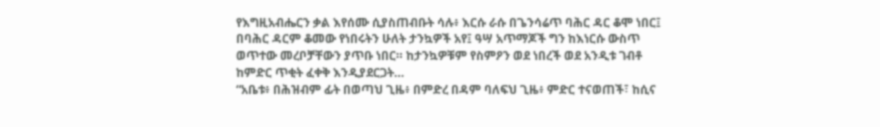የእግዚአብሔርን ቃል እየሰሙ ሲያስጠብቡት ሳሉ፥ እርሱ ራሱ በጌንሳሬጥ ባሕር ዳር ቆሞ ነበር፤ በባሕር ዳርም ቆመው የነበሩትን ሁለት ታንኳዎች አየ፤ ዓሣ አጥማጆች ግን ከእነርሱ ውስጥ ወጥተው መረቦቻቸውን ያጥቡ ነበር። ከታንኳዎቹም የስምዖን ወደ ነበረች ወደ አንዲቱ ገብቶ ከምድር ጥቂት ፈቀቅ እንዲያደርጋት…
“አቤቱ፥ በሕዝብም ፊት በወጣህ ጊዜ፥ በምድረ በዳም ባለፍህ ጊዜ፥ ምድር ተናወጠች፣ ከሲና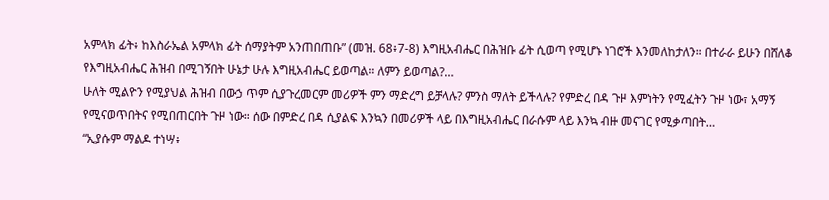አምላክ ፊት፥ ከእስራኤል አምላክ ፊት ሰማያትም አንጠበጠቡ” (መዝ. 68፥7-8) እግዚአብሔር በሕዝቡ ፊት ሲወጣ የሚሆኑ ነገሮች እንመለከታለን። በተራራ ይሁን በሸለቆ የእግዚአብሔር ሕዝብ በሚገኝበት ሁኔታ ሁሉ እግዚአብሔር ይወጣል። ለምን ይወጣል?…
ሁለት ሚልዮን የሚያህል ሕዝብ በውኃ ጥም ሲያጉረመርም መሪዎች ምን ማድረግ ይቻላሉ? ምንስ ማለት ይችላሉ? የምድረ በዳ ጉዞ እምነትን የሚፈትን ጉዞ ነው፣ አማኝ የሚናወጥበትና የሚበጠርበት ጉዞ ነው። ሰው በምድረ በዳ ሲያልፍ እንኳን በመሪዎች ላይ በእግዚአብሔር በራሱም ላይ እንኳ ብዙ መናገር የሚቃጣበት…
“ኢያሱም ማልዶ ተነሣ፥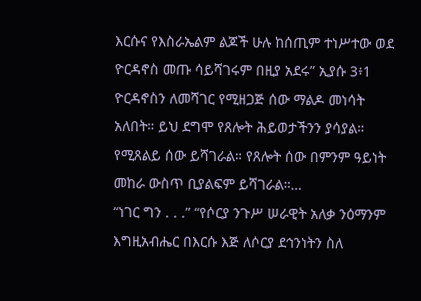እርሱና የእስራኤልም ልጆች ሁሉ ከሰጢም ተነሥተው ወደ ዮርዳኖስ መጡ ሳይሻገሩም በዚያ አደሩ” ኢያሱ 3፥1 ዮርዳኖስን ለመሻገር የሚዘጋጅ ሰው ማልዶ መነሳት አለበት። ይህ ደግሞ የጸሎት ሕይወታችንን ያሳያል። የሚጸልይ ሰው ይሻገራል። የጸሎት ሰው በምንም ዓይነት መከራ ውስጥ ቢያልፍም ይሻገራል።…
“ነገር ግን . . .” “የሶርያ ንጉሥ ሠራዊት አለቃ ንዕማንም እግዚአብሔር በእርሱ እጅ ለሶርያ ደኅንነትን ስለ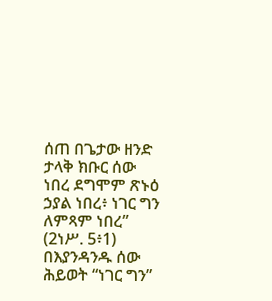ሰጠ በጌታው ዘንድ ታላቅ ክቡር ሰው ነበረ ደግሞም ጽኑዕ ኃያል ነበረ፥ ነገር ግን ለምጻም ነበረ” (2ነሥ. 5፥1) በእያንዳንዱ ሰው ሕይወት “ነገር ግን”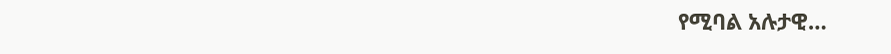የሚባል አሉታዊ…